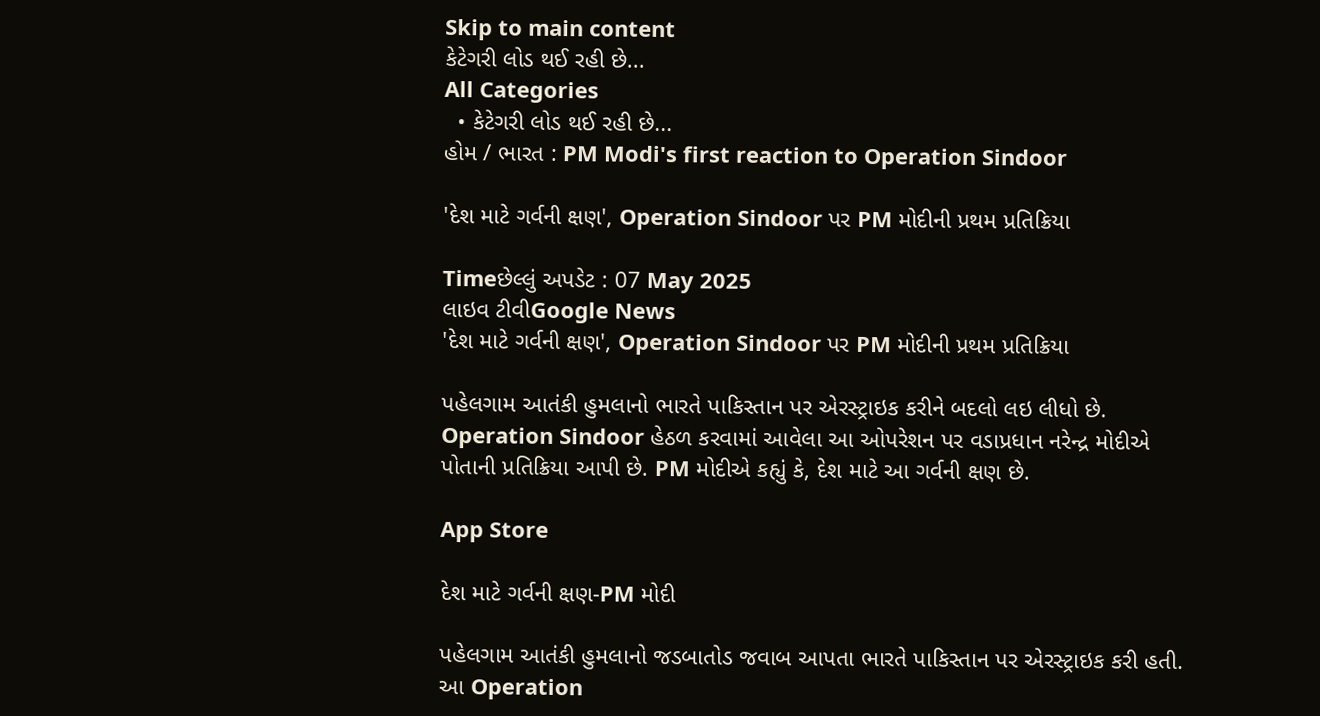Skip to main content
કેટેગરી લોડ થઈ રહી છે...
All Categories
  • કેટેગરી લોડ થઈ રહી છે...
હોમ / ભારત : PM Modi's first reaction to Operation Sindoor

'દેશ માટે ગર્વની ક્ષણ', Operation Sindoor પર PM મોદીની પ્રથમ પ્રતિક્રિયા

Timeછેલ્લું અપડેટ : 07 May 2025
લાઇવ ટીવીGoogle News
'દેશ માટે ગર્વની ક્ષણ', Operation Sindoor પર PM મોદીની પ્રથમ પ્રતિક્રિયા

પહેલગામ આતંકી હુમલાનો ભારતે પાકિસ્તાન પર એરસ્ટ્રાઇક કરીને બદલો લઇ લીધો છે. Operation Sindoor હેઠળ કરવામાં આવેલા આ ઓપરેશન પર વડાપ્રધાન નરેન્દ્ર મોદીએ પોતાની પ્રતિક્રિયા આપી છે. PM મોદીએ કહ્યું કે, દેશ માટે આ ગર્વની ક્ષણ છે.

App Store

દેશ માટે ગર્વની ક્ષણ-PM મોદી

પહેલગામ આતંકી હુમલાનો જડબાતોડ જવાબ આપતા ભારતે પાકિસ્તાન પર એરસ્ટ્રાઇક કરી હતી. આ Operation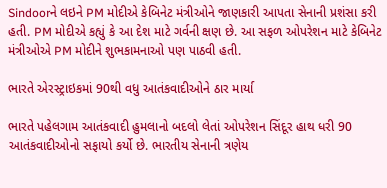Sindoorને લઇને PM મોદીએ કેબિનેટ મંત્રીઓને જાણકારી આપતા સેનાની પ્રશંસા કરી હતી. PM મોદીએ કહ્યું કે આ દેશ માટે ગર્વની ક્ષણ છે. આ સફળ ઓપરેશન માટે કેબિનેટ મંત્રીઓએ PM મોદીને શુભકામનાઓ પણ પાઠવી હતી.

ભારતે એરસ્ટ્રાઇકમાં 90થી વધુ આતંકવાદીઓને ઠાર માર્યા

ભારતે પહેલગામ આતંકવાદી હુમલાનો બદલો લેતાં ઓપરેશન સિંદૂર હાથ ધરી 90 આતંકવાદીઓનો સફાયો કર્યો છે. ભારતીય સેનાની ત્રણેય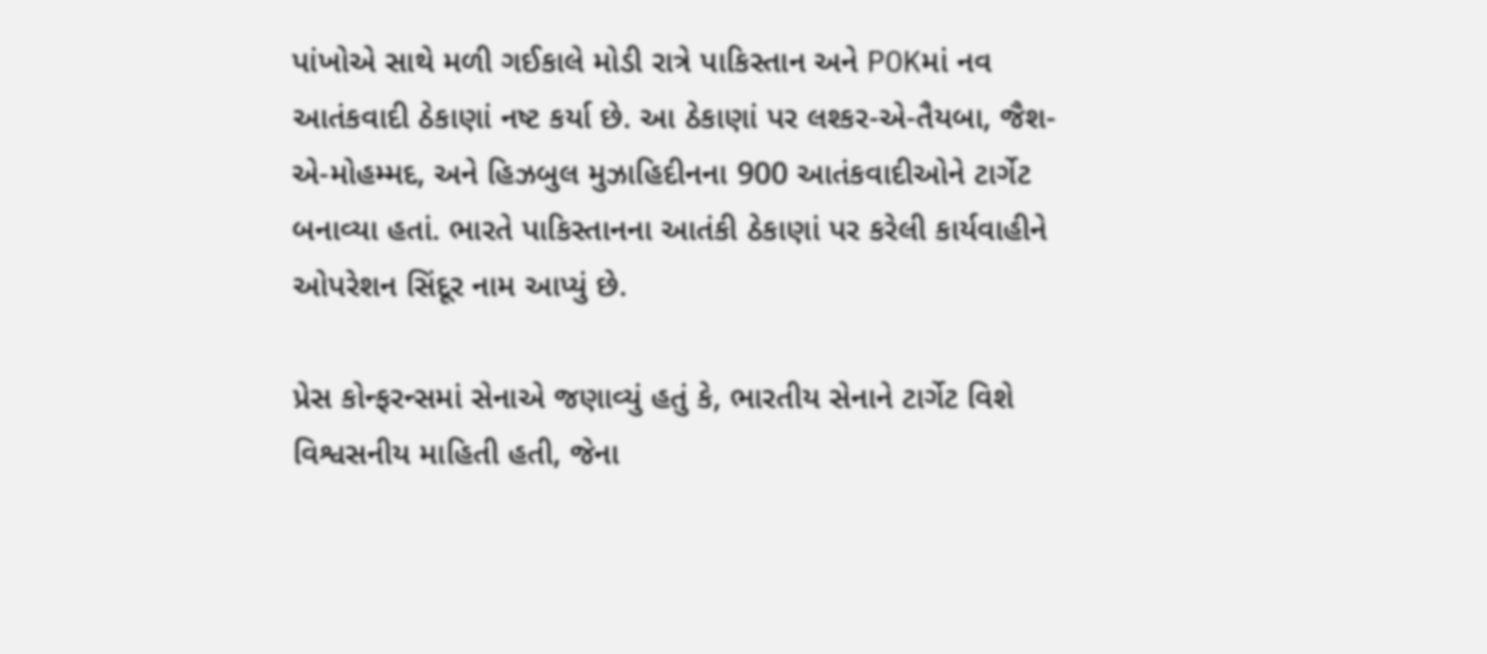પાંખોએ સાથે મળી ગઈકાલે મોડી રાત્રે પાકિસ્તાન અને POKમાં નવ આતંકવાદી ઠેકાણાં નષ્ટ કર્યા છે. આ ઠેકાણાં પર લશ્કર-એ-તૈયબા, જૈશ-એ-મોહમ્મદ, અને હિઝબુલ મુઝાહિદીનના 900 આતંકવાદીઓને ટાર્ગેટ બનાવ્યા હતાં. ભારતે પાકિસ્તાનના આતંકી ઠેકાણાં પર કરેલી કાર્યવાહીને ઓપરેશન સિંદૂર નામ આપ્યું છે.

પ્રેસ કોન્ફરન્સમાં સેનાએ જણાવ્યું હતું કે, ભારતીય સેનાને ટાર્ગેટ વિશે વિશ્વસનીય માહિતી હતી, જેના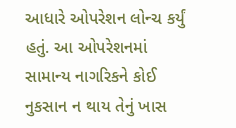આધારે ઓપરેશન લોન્ચ કર્યું હતું. આ ઓપરેશનમાં સામાન્ય નાગરિકને કોઈ નુકસાન ન થાય તેનું ખાસ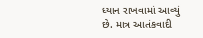ધ્યાન રાખવામાં આવ્યું છે. માત્ર આતંકવાદી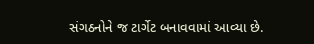સંગઠનોને જ ટાર્ગેટ બનાવવામાં આવ્યા છે.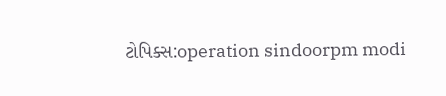ટોપિક્સ:operation sindoorpm modi